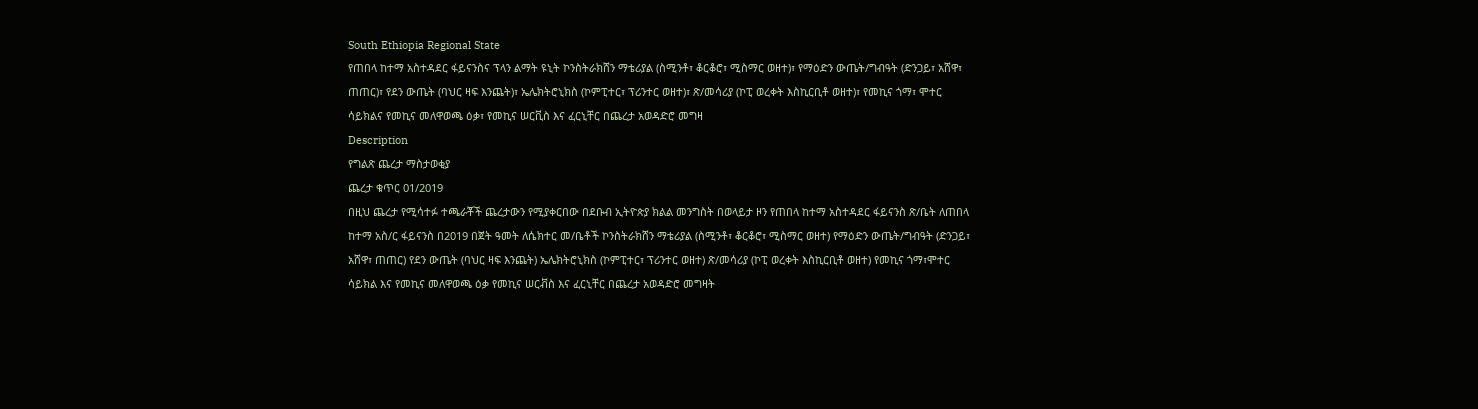South Ethiopia Regional State
የጠበላ ከተማ አስተዳደር ፋይናንስና ፕላን ልማት ዩኒት ኮንስትራክሸን ማቴሪያል (ስሚንቶ፣ ቆርቆሮ፣ ሚስማር ወዘተ)፣ የማዕድን ውጤት/ግብዓት (ድንጋይ፣ አሸዋ፣ ጠጠር)፣ የደን ውጤት (ባህር ዛፍ እንጨት)፣ ኤሌክትሮኒክስ (ኮምፒተር፣ ፕሪንተር ወዘተ)፣ ጽ/መሳሪያ (ኮፒ ወረቀት እስኪርቢቶ ወዘተ)፣ የመኪና ጎማ፣ ሞተር ሳይክልና የመኪና መለዋወጫ ዕቃ፣ የመኪና ሠርቪስ እና ፈርኒቸር በጨረታ አወዳድሮ መግዛ
Description
የግልጽ ጨረታ ማስታወቂያ
ጨረታ ቁጥር 01/2019
በዚህ ጨረታ የሚሳተፉ ተጫራቾች ጨረታውን የሚያቀርበው በደቡብ ኢትዮጵያ ክልል መንግስት በወላይታ ዞን የጠበላ ከተማ አስተዳደር ፋይናንስ ጽ/ቤት ለጠበላ ከተማ አስ/ር ፋይናንስ በ2019 በጀት ዓመት ለሴክተር መ/ቤቶች ኮንስትራክሸን ማቴሪያል (ስሚንቶ፣ ቆርቆሮ፣ ሚስማር ወዘተ) የማዕድን ውጤት/ግብዓት (ድንጋይ፣ አሸዋ፣ ጠጠር) የደን ውጤት (ባህር ዛፍ እንጨት) ኤሌክትሮኒክስ (ኮምፒተር፣ ፕሪንተር ወዘተ) ጽ/መሳሪያ (ኮፒ ወረቀት እስኪርቢቶ ወዘተ) የመኪና ጎማ፣ሞተር ሳይክል እና የመኪና መለዋወጫ ዕቃ የመኪና ሠርቭስ እና ፈርኒቸር በጨረታ አወዳድሮ መግዛት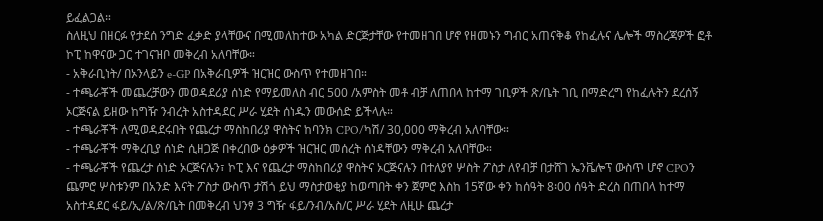ይፈልጋል።
ስለዚህ በዘርፉ የታደሰ ንግድ ፈቃድ ያላቸውና በሚመለከተው አካል ድርጅታቸው የተመዘገበ ሆኖ የዘመኑን ግብር አጠናቅቆ የከፈሉና ሌሎች ማስረጃዎች ፎቶ ኮፒ ከዋናው ጋር ተገናዝቦ መቅረብ አለባቸው።
- አቅራቢነት/ በኦንላይን e-GP በአቅራቢዎች ዝርዝር ውስጥ የተመዘገበ።
- ተጫራቾች መጨረቻውን መወዳደሪያ ሰነድ የማይመለስ ብር 500 /አምስት መቶ ብቻ ለጠበላ ከተማ ገቢዎች ጽ/ቤት ገቢ በማድረግ የከፈሉትን ደረሰኝ ኦርጅናል ይዘው ከግዥ ንብረት አስተዳደር ሥራ ሂደት ሰነዱን መውሰድ ይችላሉ።
- ተጫራቾች ለሚወዳደሩበት የጨረታ ማስከበሪያ ዋስትና ከባንክ CPO/ካሽ/ 30,000 ማቅረብ አለባቸው።
- ተጫራቾች ማቅረቢያ ሰነድ ሲዘጋጅ በቀረበው ዕቃዎች ዝርዝር መሰረት ሰነዳቸውን ማቅረብ አለባቸው።
- ተጫራቾች የጨረታ ሰነድ ኦርጅናሉን፣ ኮፒ እና የጨረታ ማስከበሪያ ዋስትና ኦርጅናሉን በተለያየ ሦስት ፖስታ ለየብቻ በታሸገ ኤንቬሎፕ ውስጥ ሆኖ CPOን ጨምሮ ሦስቱንም በአንድ እናት ፖስታ ውስጥ ታሽጎ ይህ ማስታወቂያ ከወጣበት ቀን ጀምሮ እስከ 15ኛው ቀን ከሰዓት 8፡00 ሰዓት ድረስ በጠበላ ከተማ አስተዳደር ፋይ/ኢ/ል/ጽ/ቤት በመቅረብ ህንፃ 3 ግዥ ፋይ/ንብ/አስ/ር ሥራ ሂደት ለዚሁ ጨረታ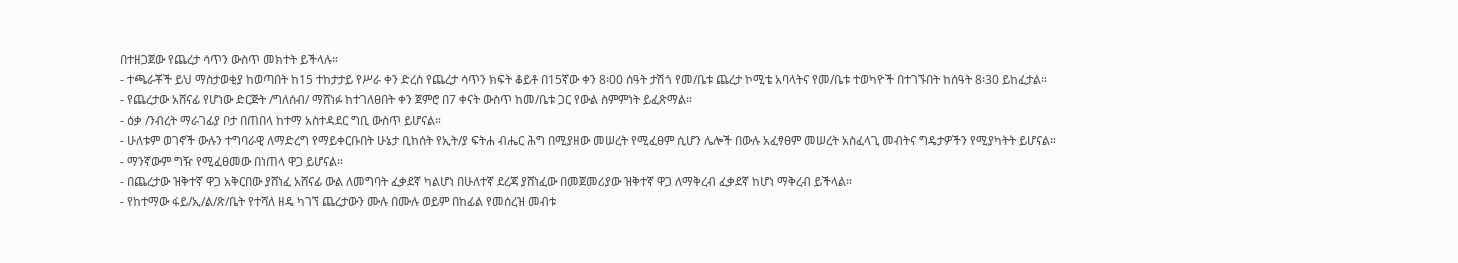በተዘጋጀው የጨረታ ሳጥን ውስጥ መክተት ይችላሉ።
- ተጫራቾች ይህ ማስታወቂያ ከወጣበት ከ15 ተከታታይ የሥራ ቀን ድረስ የጨረታ ሳጥን ክፍት ቆይቶ በ15ኛው ቀን 8፡00 ሰዓት ታሽጎ የመ/ቤቱ ጨረታ ኮሚቴ አባላትና የመ/ቤቱ ተወካዮች በተገኙበት ከሰዓት 8፡30 ይከፈታል።
- የጨረታው አሸናፊ የሆነው ድርጅት /ግለሰብ/ ማሸነፉ ከተገለፀበት ቀን ጀምሮ በ7 ቀናት ውስጥ ከመ/ቤቱ ጋር የውል ስምምነት ይፈጽማል።
- ዕቃ /ንብረት ማራገፊያ ቦታ በጠበላ ከተማ አስተዳደር ግቢ ውስጥ ይሆናል።
- ሁለቱም ወገኖች ውሉን ተግባራዊ ለማድረግ የማይቀርቡበት ሁኔታ ቢከሰት የኢት/ያ ፍትሐ ብሔር ሕግ በሚያዘው መሠረት የሚፈፀም ሲሆን ሌሎች በውሉ አፈፃፀም መሠረት አስፈላጊ መብትና ግዴታዎችን የሚያካትት ይሆናል።
- ማንኛውም ግዥ የሚፈፀመው በነጠላ ዋጋ ይሆናል።
- በጨረታው ዝቅተኛ ዋጋ አቅርበው ያሸነፈ አሸናፊ ውል ለመግባት ፈቃደኛ ካልሆነ በሁለተኛ ደረጃ ያሸነፈው በመጀመሪያው ዝቅተኛ ዋጋ ለማቅረብ ፈቃደኛ ከሆነ ማቅረብ ይችላል።
- የከተማው ፋይ/ኢ/ል/ጽ/ቤት የተሻለ ዘዴ ካገኘ ጨረታውን ሙሉ በሙሉ ወይም በከፊል የመሰረዝ መብቱ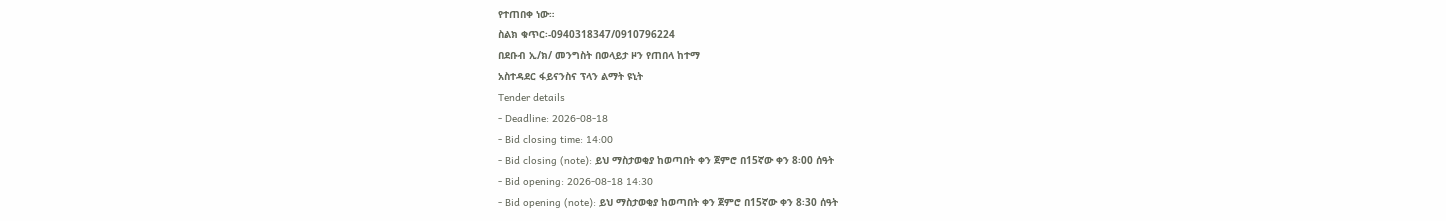የተጠበቀ ነው።
ስልክ ቁጥር፡-0940318347/0910796224
በደቡብ ኢ/ክ/ መንግስት በወላይታ ዞን የጠበላ ከተማ
አስተዳደር ፋይናንስና ፕላን ልማት ዩኒት
Tender details
- Deadline: 2026-08-18
- Bid closing time: 14:00
- Bid closing (note): ይህ ማስታወቂያ ከወጣበት ቀን ጀምሮ በ15ኛው ቀን 8፡00 ሰዓት
- Bid opening: 2026-08-18 14:30
- Bid opening (note): ይህ ማስታወቂያ ከወጣበት ቀን ጀምሮ በ15ኛው ቀን 8፡30 ሰዓት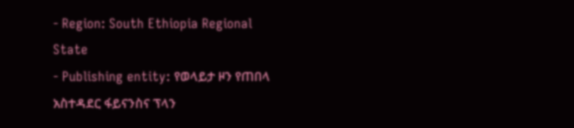- Region: South Ethiopia Regional State
- Publishing entity: የወላይታ ዞን የጠበላ አስተዳደር ፋይናንስና ፕላን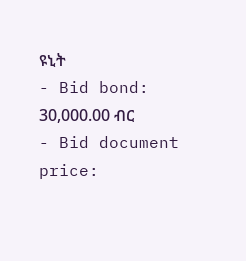ዩኒት
- Bid bond: 30,000.00 ብር
- Bid document price: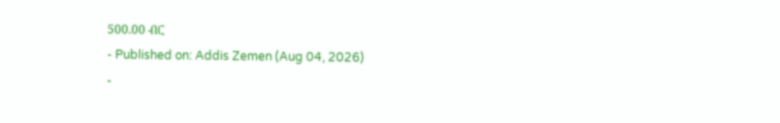500.00 ብር
- Published on: Addis Zemen (Aug 04, 2026)
-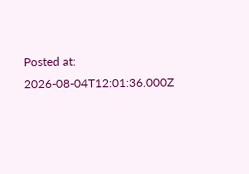Posted at: 2026-08-04T12:01:36.000Z